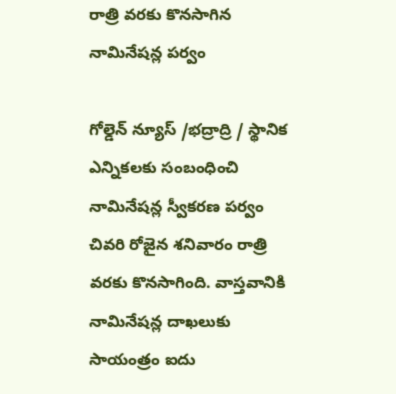రాత్రి వరకు కొనసాగిన నామినేషన్ల పర్వం

గోల్డెన్ న్యూస్ /భద్రాద్రి / స్థానిక ఎన్నికలకు సంబంధించి నామినేషన్ల స్వీకరణ పర్వం చివరి రోజైన శనివారం రాత్రి వరకు కొనసాగింది. వాస్తవానికి నామినేషన్ల దాఖలుకు సాయంత్రం ఐదు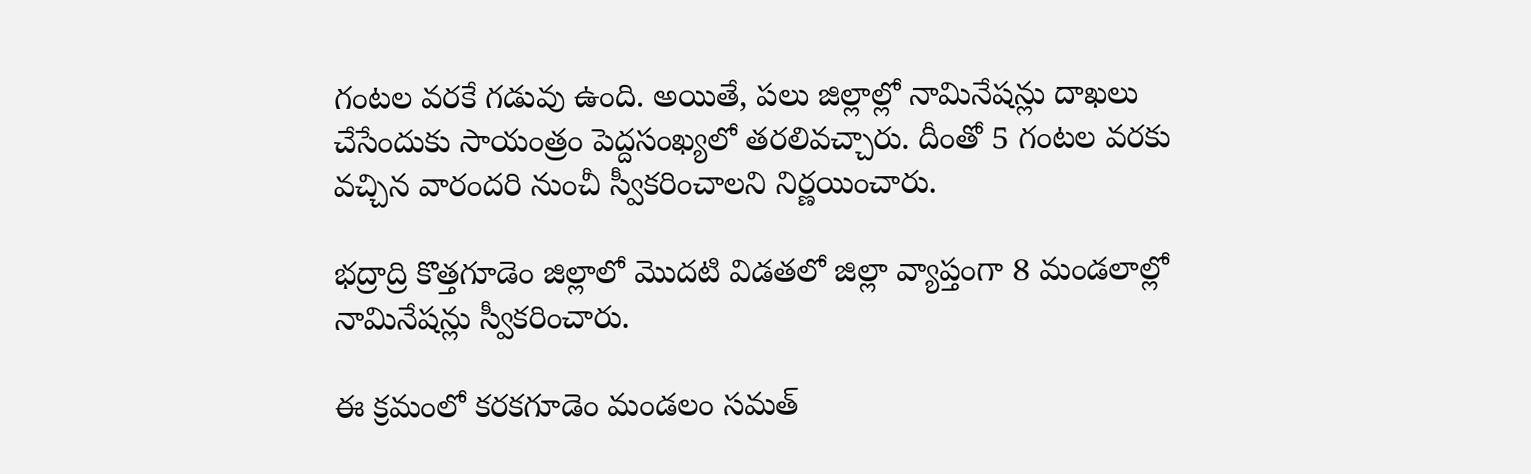గంటల వరకే గడువు ఉంది. అయితే, పలు జిల్లాల్లో నామినేషన్లు దాఖలు చేసేందుకు సాయంత్రం పెద్దసంఖ్యలో తరలివచ్చారు. దీంతో 5 గంటల వరకు వచ్చిన వారందరి నుంచీ స్వీకరించాలని నిర్ణయించారు.

భద్రాద్రి కొత్తగూడెం జిల్లాలో మొదటి విడతలో జిల్లా వ్యాప్తంగా 8 మండలాల్లో నామినేషన్లు స్వీకరించారు.

ఈ క్రమంలో కరకగూడెం మండలం సమత్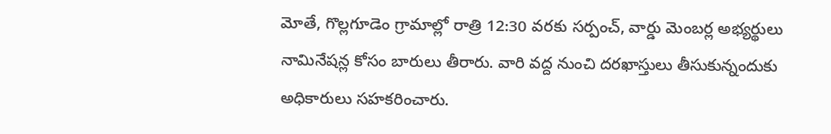మోతే, గొల్లగూడెం గ్రామాల్లో రాత్రి 12:30 వరకు సర్పంచ్, వార్డు మెంబర్ల అభ్యర్థులు నామినేషన్ల కోసం బారులు తీరారు. వారి వద్ద నుంచి దరఖాస్తులు తీసుకున్నందుకు అధికారులు సహకరించారు.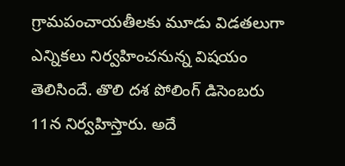గ్రామపంచాయతీలకు మూడు విడతలుగా ఎన్నికలు నిర్వహించనున్న విషయం తెలిసిందే. తొలి దశ పోలింగ్ డిసెంబరు 11న నిర్వహిస్తారు. అదే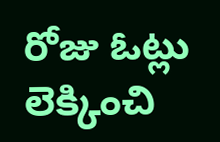రోజు ఓట్లు లెక్కించి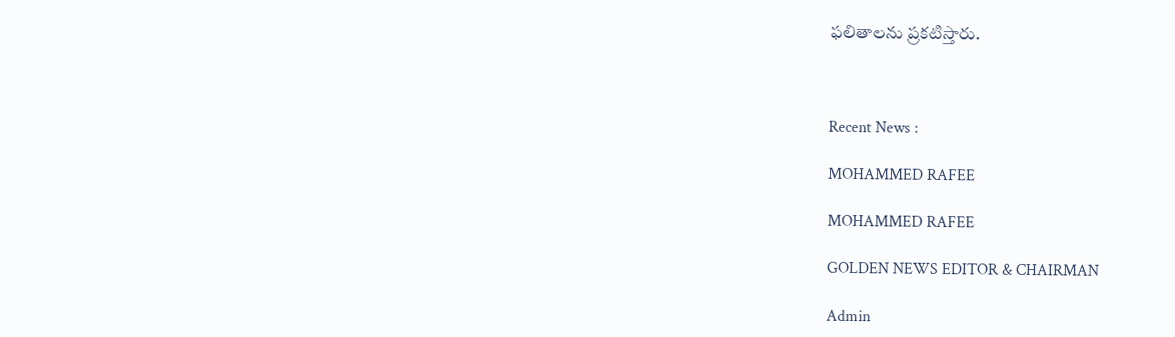ఫలితాలను ప్రకటిస్తారు.



Recent News :

MOHAMMED RAFEE

MOHAMMED RAFEE

GOLDEN NEWS EDITOR & CHAIRMAN

Admin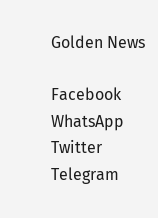Golden News

Facebook
WhatsApp
Twitter
Telegram